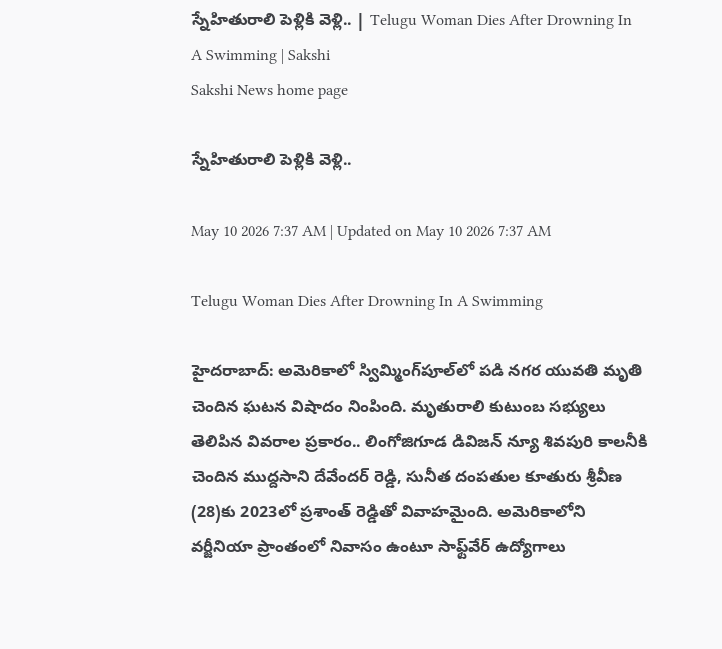స్నేహితురాలి పెళ్లికి వెళ్లి.. | Telugu Woman Dies After Drowning In A Swimming | Sakshi
Sakshi News home page

స్నేహితురాలి పెళ్లికి వెళ్లి..

May 10 2026 7:37 AM | Updated on May 10 2026 7:37 AM

Telugu Woman Dies After Drowning In A Swimming

హైదరాబాద్‌: అమెరికాలో స్విమ్మింగ్‌పూల్‌లో పడి నగర యువతి మృతి చెందిన ఘటన విషాదం నింపింది. మృతురాలి కుటుంబ సభ్యులు తెలిపిన వివరాల ప్రకారం.. లింగోజిగూడ డివిజన్‌ న్యూ శివపురి కాలనీకి చెందిన ముద్దసాని దేవేందర్‌ రెడ్డి, సునీత దంపతుల కూతురు శ్రీవీణ (28)కు 2023లో ప్రశాంత్‌ రెడ్డితో వివాహమైంది. అమెరికాలోని వర్జీనియా ప్రాంతంలో నివాసం ఉంటూ సాఫ్ట్‌వేర్‌ ఉద్యోగాలు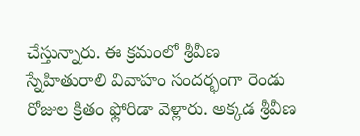చేస్తున్నారు. ఈ క్రమంలో శ్రీవీణ స్నేహితురాలి వివాహం సందర్భంగా రెండు రోజుల క్రితం ఫ్లోరిడా వెళ్లారు. అక్కడ శ్రీవీణ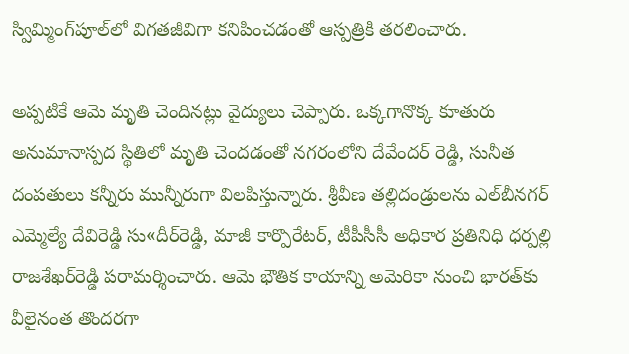స్విమ్మింగ్‌పూల్‌లో విగతజీవిగా కనిపించడంతో ఆస్పత్రికి తరలించారు.

అప్పటికే ఆమె మృతి చెందినట్లు వైద్యులు చెప్పారు. ఒక్కగానొక్క కూతురు అనుమానాస్పద స్థితిలో మృతి చెందడంతో నగరంలోని దేవేందర్‌ రెడ్డి, సునీత దంపతులు కన్నీరు మున్నీరుగా విలపిస్తున్నారు. శ్రీవీణ తల్లిదండ్రులను ఎల్‌బీనగర్‌ ఎమ్మెల్యే దేవిరెడ్డి సు«దీర్‌రెడ్డి, మాజీ కార్పొరేటర్, టీపీసీసీ అధికార ప్రతినిధి ధర్పల్లి రాజశేఖర్‌రెడ్డి పరామర్శించారు. ఆమె భౌతిక కాయాన్ని అమెరికా నుంచి భారత్‌కు వీలైనంత తొందరగా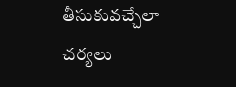తీసుకువచ్చేలా చర్యలు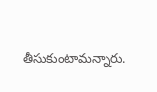తీసుకుంటామన్నారు.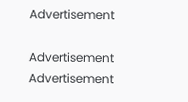Advertisement

Advertisement
Advertisement